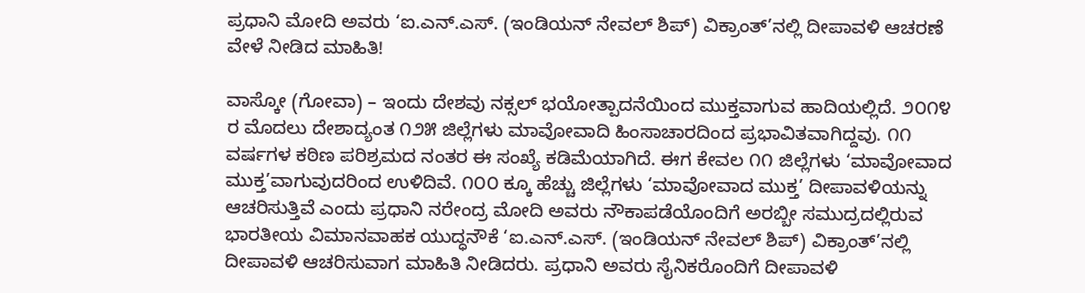ಪ್ರಧಾನಿ ಮೋದಿ ಅವರು ‘ಐ.ಎನ್.ಎಸ್. (ಇಂಡಿಯನ್ ನೇವಲ್ ಶಿಪ್) ವಿಕ್ರಾಂತ್’ನಲ್ಲಿ ದೀಪಾವಳಿ ಆಚರಣೆ ವೇಳೆ ನೀಡಿದ ಮಾಹಿತಿ!

ವಾಸ್ಕೋ (ಗೋವಾ) – ಇಂದು ದೇಶವು ನಕ್ಸಲ್ ಭಯೋತ್ಪಾದನೆಯಿಂದ ಮುಕ್ತವಾಗುವ ಹಾದಿಯಲ್ಲಿದೆ. ೨೦೧೪ ರ ಮೊದಲು ದೇಶಾದ್ಯಂತ ೧೨೫ ಜಿಲ್ಲೆಗಳು ಮಾವೋವಾದಿ ಹಿಂಸಾಚಾರದಿಂದ ಪ್ರಭಾವಿತವಾಗಿದ್ದವು. ೧೧ ವರ್ಷಗಳ ಕಠಿಣ ಪರಿಶ್ರಮದ ನಂತರ ಈ ಸಂಖ್ಯೆ ಕಡಿಮೆಯಾಗಿದೆ. ಈಗ ಕೇವಲ ೧೧ ಜಿಲ್ಲೆಗಳು ‘ಮಾವೋವಾದ ಮುಕ್ತ’ವಾಗುವುದರಿಂದ ಉಳಿದಿವೆ. ೧೦೦ ಕ್ಕೂ ಹೆಚ್ಚು ಜಿಲ್ಲೆಗಳು ‘ಮಾವೋವಾದ ಮುಕ್ತ’ ದೀಪಾವಳಿಯನ್ನು ಆಚರಿಸುತ್ತಿವೆ ಎಂದು ಪ್ರಧಾನಿ ನರೇಂದ್ರ ಮೋದಿ ಅವರು ನೌಕಾಪಡೆಯೊಂದಿಗೆ ಅರಬ್ಬೀ ಸಮುದ್ರದಲ್ಲಿರುವ ಭಾರತೀಯ ವಿಮಾನವಾಹಕ ಯುದ್ಧನೌಕೆ ‘ಐ.ಎನ್.ಎಸ್. (ಇಂಡಿಯನ್ ನೇವಲ್ ಶಿಪ್) ವಿಕ್ರಾಂತ್’ನಲ್ಲಿ ದೀಪಾವಳಿ ಆಚರಿಸುವಾಗ ಮಾಹಿತಿ ನೀಡಿದರು. ಪ್ರಧಾನಿ ಅವರು ಸೈನಿಕರೊಂದಿಗೆ ದೀಪಾವಳಿ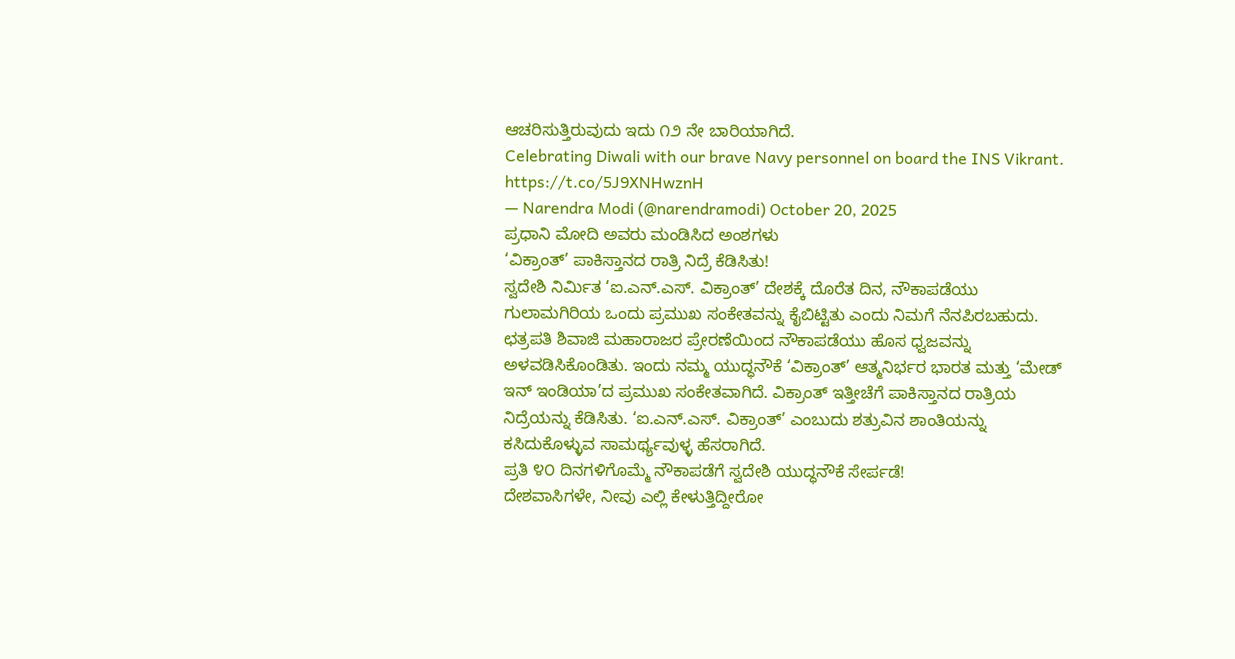ಆಚರಿಸುತ್ತಿರುವುದು ಇದು ೧೨ ನೇ ಬಾರಿಯಾಗಿದೆ.
Celebrating Diwali with our brave Navy personnel on board the INS Vikrant. https://t.co/5J9XNHwznH
— Narendra Modi (@narendramodi) October 20, 2025
ಪ್ರಧಾನಿ ಮೋದಿ ಅವರು ಮಂಡಿಸಿದ ಅಂಶಗಳು
‘ವಿಕ್ರಾಂತ್’ ಪಾಕಿಸ್ತಾನದ ರಾತ್ರಿ ನಿದ್ರೆ ಕೆಡಿಸಿತು!
ಸ್ವದೇಶಿ ನಿರ್ಮಿತ ‘ಐ.ಎನ್.ಎಸ್. ವಿಕ್ರಾಂತ್’ ದೇಶಕ್ಕೆ ದೊರೆತ ದಿನ, ನೌಕಾಪಡೆಯು ಗುಲಾಮಗಿರಿಯ ಒಂದು ಪ್ರಮುಖ ಸಂಕೇತವನ್ನು ಕೈಬಿಟ್ಟಿತು ಎಂದು ನಿಮಗೆ ನೆನಪಿರಬಹುದು. ಛತ್ರಪತಿ ಶಿವಾಜಿ ಮಹಾರಾಜರ ಪ್ರೇರಣೆಯಿಂದ ನೌಕಾಪಡೆಯು ಹೊಸ ಧ್ವಜವನ್ನು ಅಳವಡಿಸಿಕೊಂಡಿತು. ಇಂದು ನಮ್ಮ ಯುದ್ಧನೌಕೆ ‘ವಿಕ್ರಾಂತ್’ ಆತ್ಮನಿರ್ಭರ ಭಾರತ ಮತ್ತು ‘ಮೇಡ್ ಇನ್ ಇಂಡಿಯಾ’ದ ಪ್ರಮುಖ ಸಂಕೇತವಾಗಿದೆ. ವಿಕ್ರಾಂತ್ ಇತ್ತೀಚೆಗೆ ಪಾಕಿಸ್ತಾನದ ರಾತ್ರಿಯ ನಿದ್ರೆಯನ್ನು ಕೆಡಿಸಿತು. ‘ಐ.ಎನ್.ಎಸ್. ವಿಕ್ರಾಂತ್’ ಎಂಬುದು ಶತ್ರುವಿನ ಶಾಂತಿಯನ್ನು ಕಸಿದುಕೊಳ್ಳುವ ಸಾಮರ್ಥ್ಯವುಳ್ಳ ಹೆಸರಾಗಿದೆ.
ಪ್ರತಿ ೪೦ ದಿನಗಳಿಗೊಮ್ಮೆ ನೌಕಾಪಡೆಗೆ ಸ್ವದೇಶಿ ಯುದ್ಧನೌಕೆ ಸೇರ್ಪಡೆ!
ದೇಶವಾಸಿಗಳೇ, ನೀವು ಎಲ್ಲಿ ಕೇಳುತ್ತಿದ್ದೀರೋ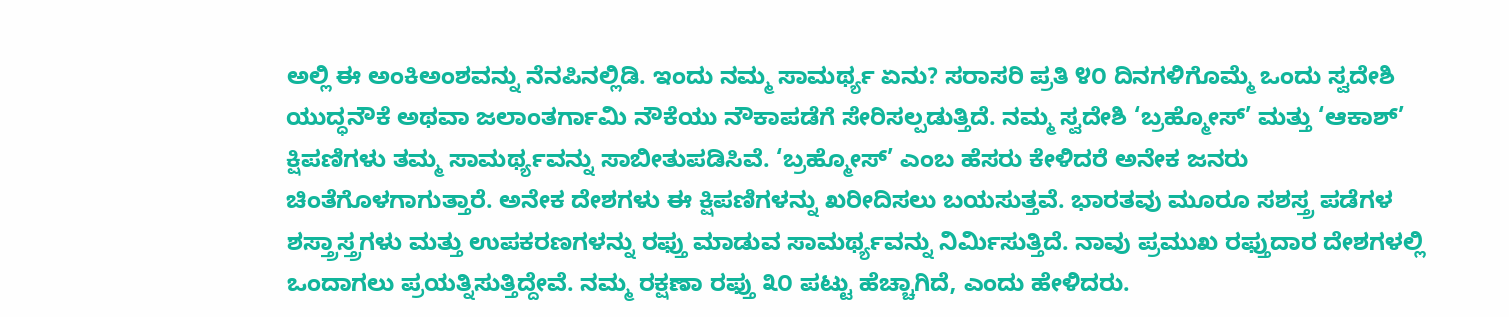ಅಲ್ಲಿ ಈ ಅಂಕಿಅಂಶವನ್ನು ನೆನಪಿನಲ್ಲಿಡಿ. ಇಂದು ನಮ್ಮ ಸಾಮರ್ಥ್ಯ ಏನು? ಸರಾಸರಿ ಪ್ರತಿ ೪೦ ದಿನಗಳಿಗೊಮ್ಮೆ ಒಂದು ಸ್ವದೇಶಿ ಯುದ್ಧನೌಕೆ ಅಥವಾ ಜಲಾಂತರ್ಗಾಮಿ ನೌಕೆಯು ನೌಕಾಪಡೆಗೆ ಸೇರಿಸಲ್ಪಡುತ್ತಿದೆ. ನಮ್ಮ ಸ್ವದೇಶಿ ‘ಬ್ರಹ್ಮೋಸ್’ ಮತ್ತು ‘ಆಕಾಶ್’ ಕ್ಷಿಪಣಿಗಳು ತಮ್ಮ ಸಾಮರ್ಥ್ಯವನ್ನು ಸಾಬೀತುಪಡಿಸಿವೆ. ‘ಬ್ರಹ್ಮೋಸ್’ ಎಂಬ ಹೆಸರು ಕೇಳಿದರೆ ಅನೇಕ ಜನರು ಚಿಂತೆಗೊಳಗಾಗುತ್ತಾರೆ. ಅನೇಕ ದೇಶಗಳು ಈ ಕ್ಷಿಪಣಿಗಳನ್ನು ಖರೀದಿಸಲು ಬಯಸುತ್ತವೆ. ಭಾರತವು ಮೂರೂ ಸಶಸ್ತ್ರ ಪಡೆಗಳ ಶಸ್ತ್ರಾಸ್ತ್ರಗಳು ಮತ್ತು ಉಪಕರಣಗಳನ್ನು ರಫ್ತು ಮಾಡುವ ಸಾಮರ್ಥ್ಯವನ್ನು ನಿರ್ಮಿಸುತ್ತಿದೆ. ನಾವು ಪ್ರಮುಖ ರಫ್ತುದಾರ ದೇಶಗಳಲ್ಲಿ ಒಂದಾಗಲು ಪ್ರಯತ್ನಿಸುತ್ತಿದ್ದೇವೆ. ನಮ್ಮ ರಕ್ಷಣಾ ರಫ್ತು ೩೦ ಪಟ್ಟು ಹೆಚ್ಚಾಗಿದೆ, ಎಂದು ಹೇಳಿದರು.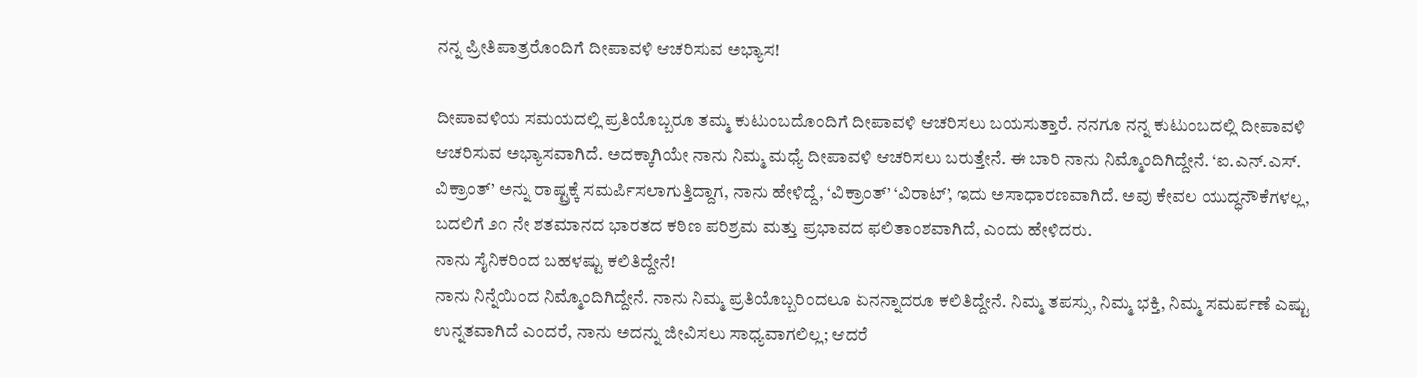ನನ್ನ ಪ್ರೀತಿಪಾತ್ರರೊಂದಿಗೆ ದೀಪಾವಳಿ ಆಚರಿಸುವ ಅಭ್ಯಾಸ!

ದೀಪಾವಳಿಯ ಸಮಯದಲ್ಲಿ ಪ್ರತಿಯೊಬ್ಬರೂ ತಮ್ಮ ಕುಟುಂಬದೊಂದಿಗೆ ದೀಪಾವಳಿ ಆಚರಿಸಲು ಬಯಸುತ್ತಾರೆ. ನನಗೂ ನನ್ನ ಕುಟುಂಬದಲ್ಲಿ ದೀಪಾವಳಿ ಆಚರಿಸುವ ಅಭ್ಯಾಸವಾಗಿದೆ. ಅದಕ್ಕಾಗಿಯೇ ನಾನು ನಿಮ್ಮ ಮಧ್ಯೆ ದೀಪಾವಳಿ ಆಚರಿಸಲು ಬರುತ್ತೇನೆ. ಈ ಬಾರಿ ನಾನು ನಿಮ್ಮೊಂದಿಗಿದ್ದೇನೆ. ‘ಐ.ಎನ್.ಎಸ್. ವಿಕ್ರಾಂತ್’ ಅನ್ನು ರಾಷ್ಟ್ರಕ್ಕೆ ಸಮರ್ಪಿಸಲಾಗುತ್ತಿದ್ದಾಗ, ನಾನು ಹೇಳಿದ್ದೆ, ‘ವಿಕ್ರಾಂತ್’ ‘ವಿರಾಟ್’, ಇದು ಅಸಾಧಾರಣವಾಗಿದೆ. ಅವು ಕೇವಲ ಯುದ್ಧನೌಕೆಗಳಲ್ಲ, ಬದಲಿಗೆ ೨೧ ನೇ ಶತಮಾನದ ಭಾರತದ ಕಠಿಣ ಪರಿಶ್ರಮ ಮತ್ತು ಪ್ರಭಾವದ ಫಲಿತಾಂಶವಾಗಿದೆ, ಎಂದು ಹೇಳಿದರು.
ನಾನು ಸೈನಿಕರಿಂದ ಬಹಳಷ್ಟು ಕಲಿತಿದ್ದೇನೆ!
ನಾನು ನಿನ್ನೆಯಿಂದ ನಿಮ್ಮೊಂದಿಗಿದ್ದೇನೆ. ನಾನು ನಿಮ್ಮ ಪ್ರತಿಯೊಬ್ಬರಿಂದಲೂ ಏನನ್ನಾದರೂ ಕಲಿತಿದ್ದೇನೆ. ನಿಮ್ಮ ತಪಸ್ಸು, ನಿಮ್ಮ ಭಕ್ತಿ, ನಿಮ್ಮ ಸಮರ್ಪಣೆ ಎಷ್ಟು ಉನ್ನತವಾಗಿದೆ ಎಂದರೆ, ನಾನು ಅದನ್ನು ಜೀವಿಸಲು ಸಾಧ್ಯವಾಗಲಿಲ್ಲ; ಆದರೆ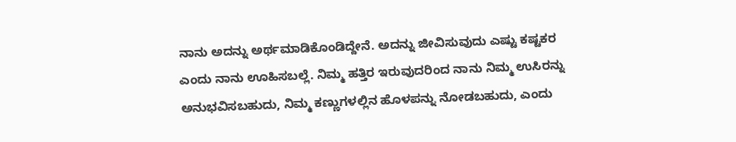ನಾನು ಅದನ್ನು ಅರ್ಥಮಾಡಿಕೊಂಡಿದ್ದೇನೆ. ಅದನ್ನು ಜೀವಿಸುವುದು ಎಷ್ಟು ಕಷ್ಟಕರ ಎಂದು ನಾನು ಊಹಿಸಬಲ್ಲೆ. ನಿಮ್ಮ ಹತ್ತಿರ ಇರುವುದರಿಂದ ನಾನು ನಿಮ್ಮ ಉಸಿರನ್ನು ಅನುಭವಿಸಬಹುದು, ನಿಮ್ಮ ಕಣ್ಣುಗಳಲ್ಲಿನ ಹೊಳಪನ್ನು ನೋಡಬಹುದು, ಎಂದು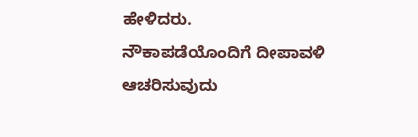ಹೇಳಿದರು.
ನೌಕಾಪಡೆಯೊಂದಿಗೆ ದೀಪಾವಳಿ ಆಚರಿಸುವುದು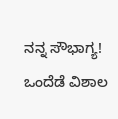ನನ್ನ ಸೌಭಾಗ್ಯ!
ಒಂದೆಡೆ ವಿಶಾಲ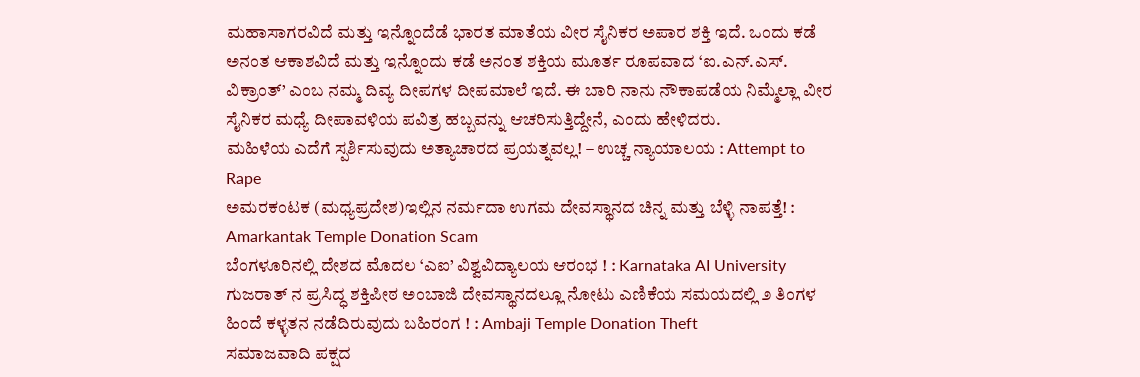ಮಹಾಸಾಗರವಿದೆ ಮತ್ತು ಇನ್ನೊಂದೆಡೆ ಭಾರತ ಮಾತೆಯ ವೀರ ಸೈನಿಕರ ಅಪಾರ ಶಕ್ತಿ ಇದೆ. ಒಂದು ಕಡೆ ಅನಂತ ಆಕಾಶವಿದೆ ಮತ್ತು ಇನ್ನೊಂದು ಕಡೆ ಅನಂತ ಶಕ್ತಿಯ ಮೂರ್ತ ರೂಪವಾದ ‘ಐ.ಎನ್.ಎಸ್. ವಿಕ್ರಾಂತ್’ ಎಂಬ ನಮ್ಮ ದಿವ್ಯ ದೀಪಗಳ ದೀಪಮಾಲೆ ಇದೆ. ಈ ಬಾರಿ ನಾನು ನೌಕಾಪಡೆಯ ನಿಮ್ಮೆಲ್ಲಾ ವೀರ ಸೈನಿಕರ ಮಧ್ಯೆ ದೀಪಾವಳಿಯ ಪವಿತ್ರ ಹಬ್ಬವನ್ನು ಆಚರಿಸುತ್ತಿದ್ದೇನೆ, ಎಂದು ಹೇಳಿದರು.
ಮಹಿಳೆಯ ಎದೆಗೆ ಸ್ಪರ್ಶಿಸುವುದು ಅತ್ಯಾಚಾರದ ಪ್ರಯತ್ನವಲ್ಲ! – ಉಚ್ಚ ನ್ಯಾಯಾಲಯ : Attempt to Rape
ಅಮರಕಂಟಕ (ಮಧ್ಯಪ್ರದೇಶ)ಇಲ್ಲಿನ ನರ್ಮದಾ ಉಗಮ ದೇವಸ್ಥಾನದ ಚಿನ್ನ ಮತ್ತು ಬೆಳ್ಳಿ ನಾಪತ್ತೆ! : Amarkantak Temple Donation Scam
ಬೆಂಗಳೂರಿನಲ್ಲಿ ದೇಶದ ಮೊದಲ ‘ಎಐ’ ವಿಶ್ವವಿದ್ಯಾಲಯ ಆರಂಭ ! : Karnataka AI University
ಗುಜರಾತ್ ನ ಪ್ರಸಿದ್ಧ ಶಕ್ತಿಪೀಠ ಅಂಬಾಜಿ ದೇವಸ್ಥಾನದಲ್ಲೂ ನೋಟು ಎಣಿಕೆಯ ಸಮಯದಲ್ಲಿ ೨ ತಿಂಗಳ ಹಿಂದೆ ಕಳ್ಳತನ ನಡೆದಿರುವುದು ಬಹಿರಂಗ ! : Ambaji Temple Donation Theft
ಸಮಾಜವಾದಿ ಪಕ್ಷದ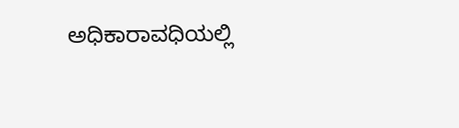ಅಧಿಕಾರಾವಧಿಯಲ್ಲಿ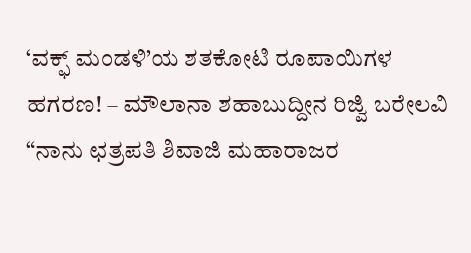‘ವಕ್ಫ್ ಮಂಡಳಿ’ಯ ಶತಕೋಟಿ ರೂಪಾಯಿಗಳ ಹಗರಣ! – ಮೌಲಾನಾ ಶಹಾಬುದ್ದೀನ ರಿಜ್ವಿ ಬರೇಲವಿ
“ನಾನು ಛತ್ರಪತಿ ಶಿವಾಜಿ ಮಹಾರಾಜರ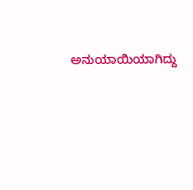ಅನುಯಾಯಿಯಾಗಿದ್ದು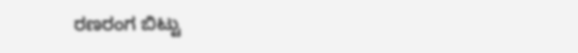ರಣರಂಗ ಬಿಟ್ಟು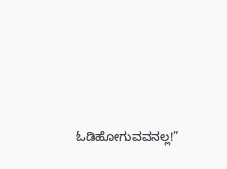ಓಡಿಹೋಗುವವನಲ್ಲ!”